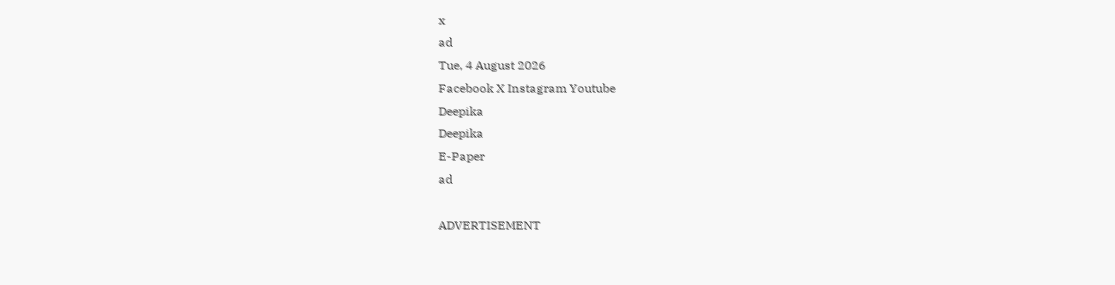x
ad
Tue, 4 August 2026
Facebook X Instagram Youtube
Deepika
Deepika
E-Paper
ad

ADVERTISEMENT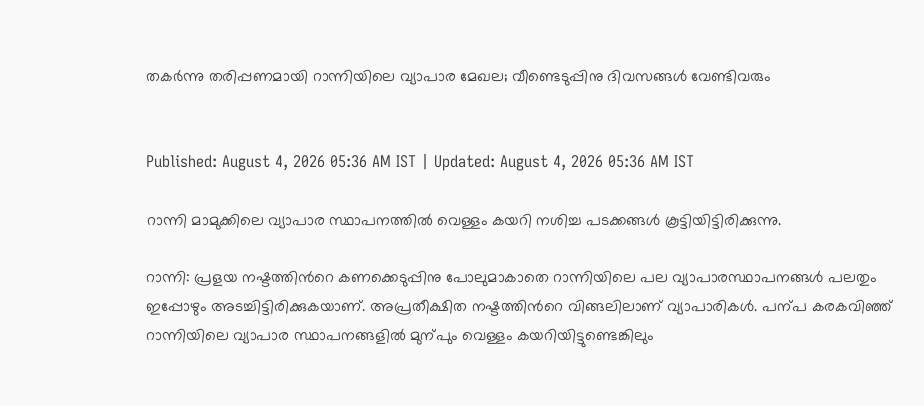തകർന്നു തരിപ്പണമായി റാന്നിയിലെ വ്യാപാര മേഖല; വീണ്ടെടുപ്പിനു ദിവസങ്ങൾ വേണ്ടിവരും


Published: August 4, 2026 05:36 AM IST | Updated: August 4, 2026 05:36 AM IST

റാന്നി മാമുക്കിലെ വ്യാപാര സ്ഥാപനത്തിൽ വെള്ളം കയറി നശിച്ച പടക്കങ്ങൾ കൂട്ടിയിട്ടിരിക്കുന്നു.

റാന്നി: പ്രളയ നഷ്ടത്തിന്‍റെ കണക്കെടുപ്പിനു പോലുമാകാതെ റാന്നിയിലെ പല വ്യാപാരസ്ഥാപനങ്ങൾ പലതും ഇപ്പോഴും അടച്ചിട്ടിരിക്കുകയാണ്. അപ്രതീക്ഷിത നഷ്ടത്തിന്‍റെ വിങ്ങലിലാണ് വ്യാപാരികൾ. പന്പ കരകവിഞ്ഞ് റാന്നിയിലെ വ്യാപാര സ്ഥാപനങ്ങളിൽ മുന്പും വെള്ളം കയറിയിട്ടുണ്ടെങ്കിലും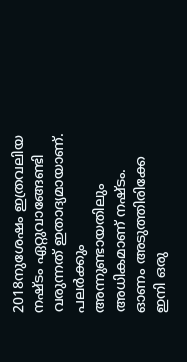2018നുശേഷം ഇത്രവലിയ നഷ്ടം ഏറ്റുവാങ്ങേണ്ടി വരുന്നത് ഇതാദ്യമായാണ്. പലർ‌ക്കും അന്നുണ്ടായതിലും അധികമാണ് നഷ്ടം. ഓണം അടുത്തിരിക്കേ ഇനി ഒരു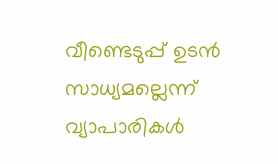വീണ്ടെടുപ്പ് ഉടൻ സാധ്യമല്ലെന്ന് വ്യാപാരികൾ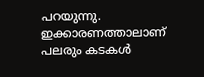പറയുന്നു. ഇക്കാരണത്താലാണ് പലരും കടകൾ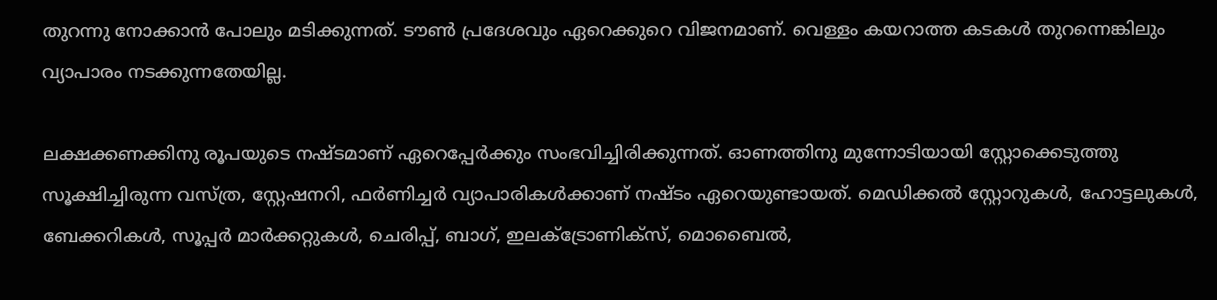തുറന്നു നോക്കാൻ പോലും മടിക്കുന്നത്. ടൗൺ പ്രദേശവും ഏറെക്കുറെ വിജനമാണ്. വെള്ളം കയറാത്ത കടകൾ തുറന്നെങ്കിലും വ്യാപാരം നടക്കുന്നതേയില്ല.

ലക്ഷക്കണക്കിനു രൂപയുടെ നഷ്ടമാണ് ഏറെപ്പേർക്കും സംഭവിച്ചിരിക്കുന്നത്. ഓണത്തിനു മുന്നോടിയായി സ്റ്റോക്കെടുത്തു സൂക്ഷിച്ചിരുന്ന വസ്ത്ര, സ്റ്റേഷനറി, ഫർണിച്ചർ വ്യാപാരികൾക്കാണ് നഷ്ടം ഏറെയുണ്ടായത്. മെഡിക്കൽ സ്റ്റോറുകൾ, ഹോട്ടലുകൾ, ബേക്കറികൾ, സൂപ്പർ മാർക്കറ്റുകൾ, ചെരിപ്പ്, ബാഗ്, ഇലക്‌ട്രോണിക്സ്, മൊബൈൽ,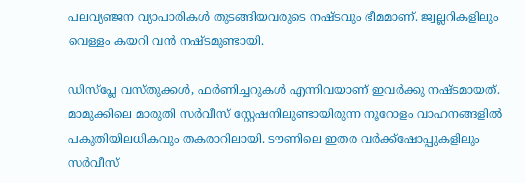പലവ്യഞ്ജന വ്യാപാരികൾ തുടങ്ങിയവരുടെ നഷ്ടവും ഭീമമാണ്. ജ്വല്ലറികളിലും വെള്ളം കയറി വൻ നഷ്ടമുണ്ടായി.

ഡിസ്പ്ലേ വസ്തുക്കൾ, ഫർണിച്ചറുകൾ എന്നിവയാണ് ഇവർക്കു നഷ്ടമായത്. മാമുക്കിലെ മാരുതി സർവീസ് സ്റ്റേഷനിലുണ്ടായിരുന്ന നൂറോളം വാഹനങ്ങളിൽ പകുതിയിലധികവും തകരാറിലായി. ടൗണിലെ ഇതര വർക്ക്ഷോപ്പുകളിലും സർവീസ്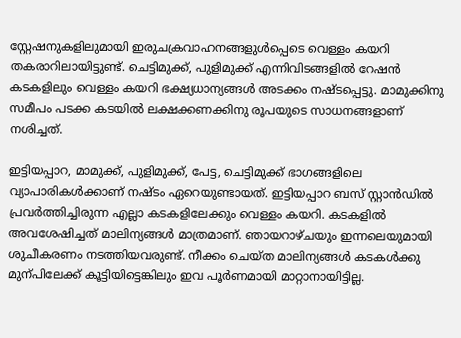സ്റ്റേഷനുകളിലുമായി ഇരുചക്രവാഹനങ്ങളുൾപ്പെടെ വെള്ളം കയറി തകരാറിലായിട്ടുണ്ട്. ചെട്ടിമുക്ക്, പുളിമുക്ക് എന്നിവിടങ്ങളിൽ റേഷൻ കടകളിലും വെള്ളം കയറി ഭക്ഷ്യധാന്യങ്ങൾ അടക്കം നഷ്ടപ്പെട്ടു. മാമുക്കിനു സമീപം പടക്ക കടയിൽ ലക്ഷക്കണക്കിനു രൂപയുടെ സാധനങ്ങളാണ് നശിച്ചത്.

ഇട്ടിയപ്പാറ, മാമുക്ക്, പുളിമുക്ക്, പേട്ട, ചെട്ടിമുക്ക് ഭാഗങ്ങളിലെ വ്യാപാരികൾക്കാണ് നഷ്ടം ഏറെയുണ്ടായത്. ഇട്ടിയപ്പാറ ബസ് സ്റ്റാൻഡിൽ പ്രവർത്തിച്ചിരുന്ന എല്ലാ കടകളിലേക്കും വെള്ളം കയറി. കടകളിൽ അവശേഷിച്ചത് മാലിന്യങ്ങൾ മാത്രമാണ്. ഞായറാഴ്ചയും ഇന്നലെയുമായി ശുചീകരണം നടത്തിയവരുണ്ട്. നീക്കം ചെയ്ത മാലിന്യങ്ങൾ കടകൾക്കു മുന്പിലേക്ക് കൂട്ടിയിട്ടെങ്കിലും ഇവ പൂർണമായി മാറ്റാനായിട്ടില്ല.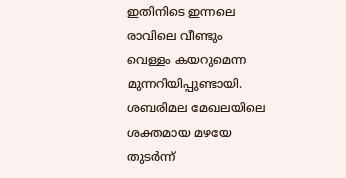ഇതിനിടെ ഇന്നലെ രാവിലെ വീണ്ടും വെള്ളം കയറുമെന്ന മുന്നറിയിപ്പുണ്ടായി. ശബരിമല മേഖലയിലെ ശക്തമായ മഴയേ തുടർന്ന്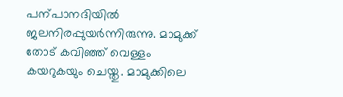പന്പാനദിയിൽ ജലനിരപ്പുയർന്നിരുന്നു. മാമുക്ക് തോട് കവിഞ്ഞ് വെള്ളം കയറുകയും ചെയ്തു. മാമുക്കിലെ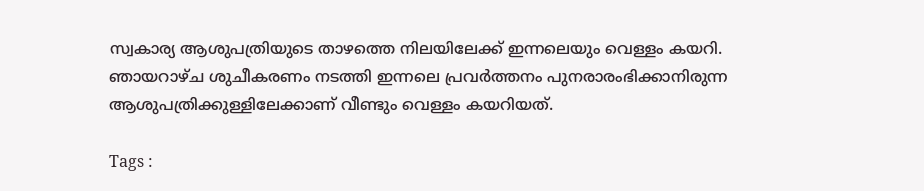സ്വകാര്യ ആശുപത്രിയുടെ താഴത്തെ നിലയിലേക്ക് ഇന്നലെയും വെള്ളം കയറി. ഞായറാഴ്ച ശുചീകരണം നടത്തി ഇന്നലെ പ്രവർത്തനം പുനരാരംഭിക്കാനിരുന്ന ആശുപത്രിക്കുള്ളിലേക്കാണ് വീണ്ടും വെള്ളം കയറിയത്.

Tags :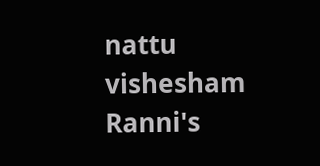nattu vishesham Ranni's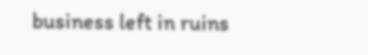business left in ruins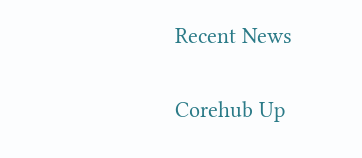Recent News

Corehub Up